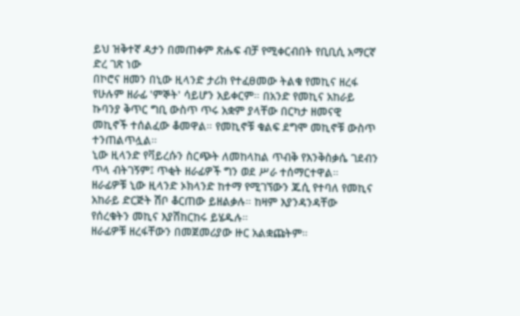ይህ ዝቅተኛ ዳታን በመጠቀም ጽሑፍ ብቻ የሚቀርብበት የቢቢሲ አማርኛ ድረ ገጽ ነው
በኮሮና ዘመን በኒው ዚላንድ ታሪክ የተፈፀመው ትልቁ የመኪና ዘረፋ
የሁሉም ዘራፊ 'ምኞት' ሳይሆን አይቀርም። በአንድ የመኪና አከራይ ኩባንያ ቅጥር ግቢ ውስጥ ጥሩ አቋም ያላቸው በርካታ ዘመናዊ መኪኖች ተሰልፈው ቆመዋል። የመኪኖቹ ቁልፍ ደግሞ መኪኖቹ ውስጥ ተንጠልጥሏል።
ኒው ዚላንድ የቫይረሱን ስርጭት ለመከላከል ጥብቅ የእንቅስቃሴ ገደብን ጥላ ብትገኝም፤ ጥቂት ዘራፊዎች ግን ወደ ሥራ ተሰማርተዋል።
ዘራፊዎቹ ኒው ዚላንድ ኦክላንድ ከተማ የሚገኘውን ጁሲ የተባለ የመኪና አከራይ ድርጅት ሽቦ ቆርጠው ይዘልቃሉ። ከዛም እያንዳንዳቸው የሰረቁትን መኪና እያሽከርከሩ ይሄዱሉ።
ዘራፊዎቹ ዘረፋቸውን በመጀመሪያው ዙር አልቋጩትም።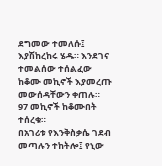ደግመው ተመለሱ፤ እያሽከረከሩ ሄዱ። እንደገና ተመልሰው ተሰልፈው ከቆሙ መኪኖች እያመረጡ መውሰዳቸውን ቀጠሉ።
97 መኪኖች ከቆሙበት ተሰረቁ።
በአገሪቱ የእንቅስቃሴ ገደብ መጣሉን ተከትሎ፤ የኒው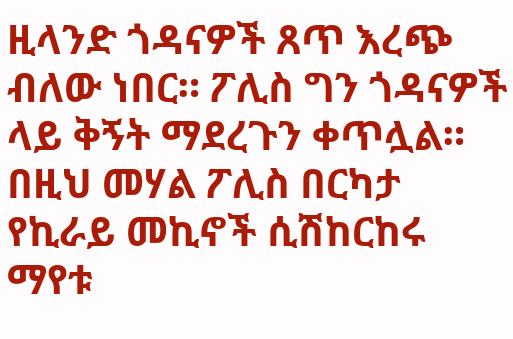ዚላንድ ጎዳናዎች ጸጥ እረጭ ብለው ነበር። ፖሊስ ግን ጎዳናዎች ላይ ቅኝት ማደረጉን ቀጥሏል። በዚህ መሃል ፖሊስ በርካታ የኪራይ መኪኖች ሲሽከርከሩ ማየቱ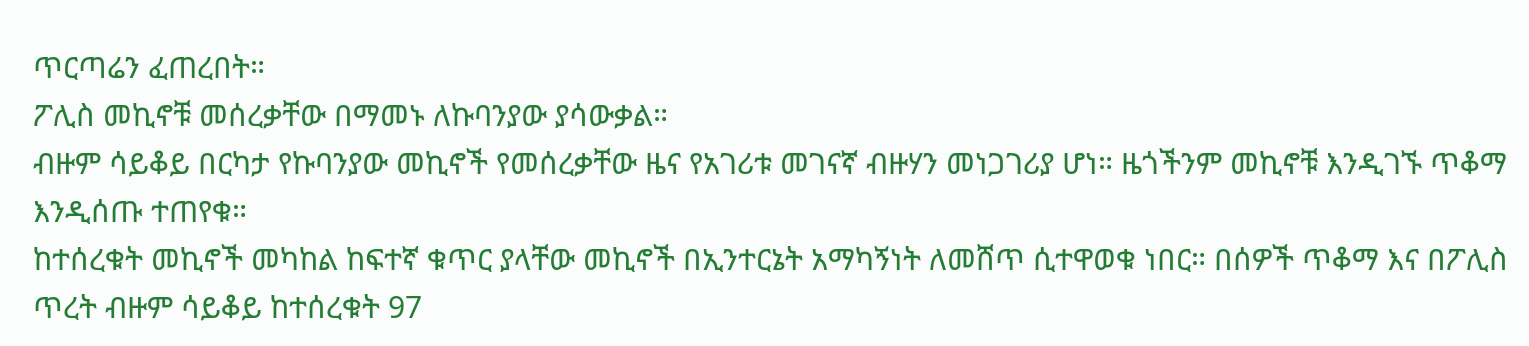ጥርጣሬን ፈጠረበት።
ፖሊስ መኪኖቹ መሰረቃቸው በማመኑ ለኩባንያው ያሳውቃል።
ብዙም ሳይቆይ በርካታ የኩባንያው መኪኖች የመሰረቃቸው ዜና የአገሪቱ መገናኛ ብዙሃን መነጋገሪያ ሆነ። ዜጎችንም መኪኖቹ እንዲገኙ ጥቆማ እንዲሰጡ ተጠየቁ።
ከተሰረቁት መኪኖች መካከል ከፍተኛ ቁጥር ያላቸው መኪኖች በኢንተርኔት አማካኝነት ለመሸጥ ሲተዋወቁ ነበር። በሰዎች ጥቆማ እና በፖሊስ ጥረት ብዙም ሳይቆይ ከተሰረቁት 97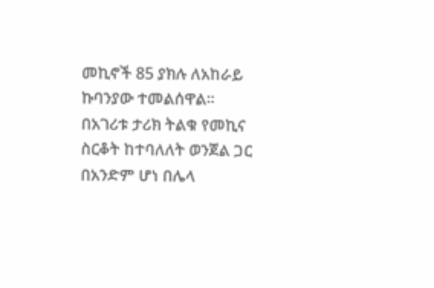መኪኖች 85 ያክሉ ለአከራይ ኩባንያው ተመልሰዋል።
በአገሪቱ ታሪክ ትልቁ የመኪና ስርቆት ከተባለለት ወንጀል ጋር በአንድም ሆነ በሌላ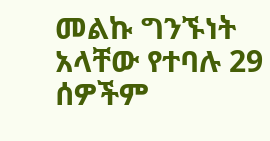መልኩ ግንኙነት አላቸው የተባሉ 29 ሰዎችም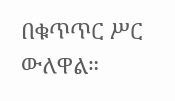በቁጥጥር ሥር ውለዋል።